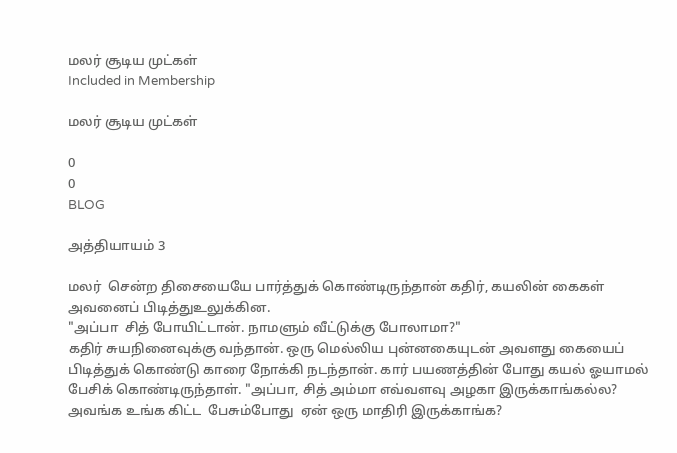மலர் சூடிய முட்கள்
Included in Membership

மலர் சூடிய முட்கள்

0
0
BLOG

அத்தியாயம் 3

மலர்  சென்ற திசையையே பார்த்துக் கொண்டிருந்தான் கதிர், கயலின் கைகள்  அவனைப் பிடித்துஉலுக்கின.
"அப்பா  சித் போயிட்டான். நாமளும் வீட்டுக்கு போலாமா?"
கதிர் சுயநினைவுக்கு வந்தான். ஒரு மெல்லிய புன்னகையுடன் அவளது கையைப் பிடித்துக் கொண்டு காரை நோக்கி நடந்தான். கார் பயணத்தின் போது கயல் ஓயாமல் பேசிக் கொண்டிருந்தாள். "அப்பா, சித் அம்மா எவ்வளவு அழகா இருக்காங்கல்ல? அவங்க உங்க கிட்ட  பேசும்போது  ஏன் ஒரு மாதிரி இருக்காங்க?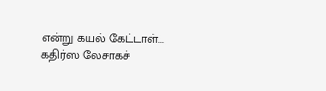என்று கயல் கேட்டாள்...
கதிர்ஸ லேசாகச்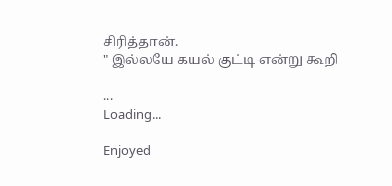சிரித்தான்.
" இல்லயே கயல் குட்டி என்று கூறி

...
Loading...

Enjoyed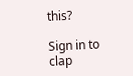this?

Sign in to clap